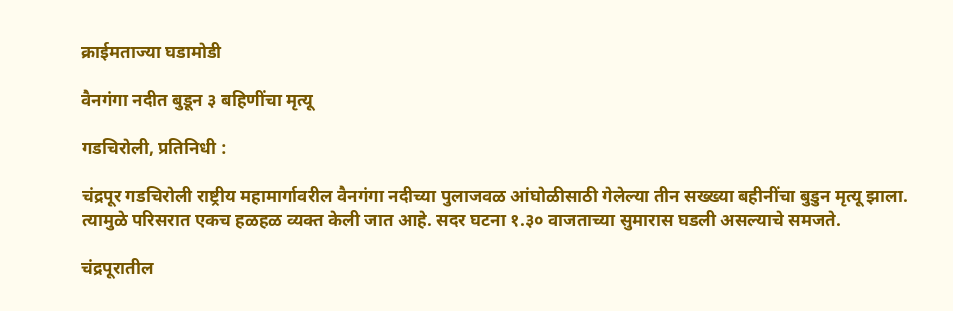क्राईमताज्या घडामोडी

वैनगंगा नदीत बुडून ३ बहिणींचा मृत्यू

गडचिरोली, प्रतिनिधी :

चंद्रपूर गडचिरोली राष्ट्रीय महामार्गावरील वैनगंगा नदीच्या पुलाजवळ आंघोळीसाठी गेलेल्या तीन सख्ख्या बहीनींचा बुडुन मृत्यू झाला. त्यामुळे परिसरात एकच हळहळ व्यक्त केली जात आहे. सदर घटना १.३० वाजताच्या सुमारास घडली असल्याचे समजते.

चंद्रपूरातील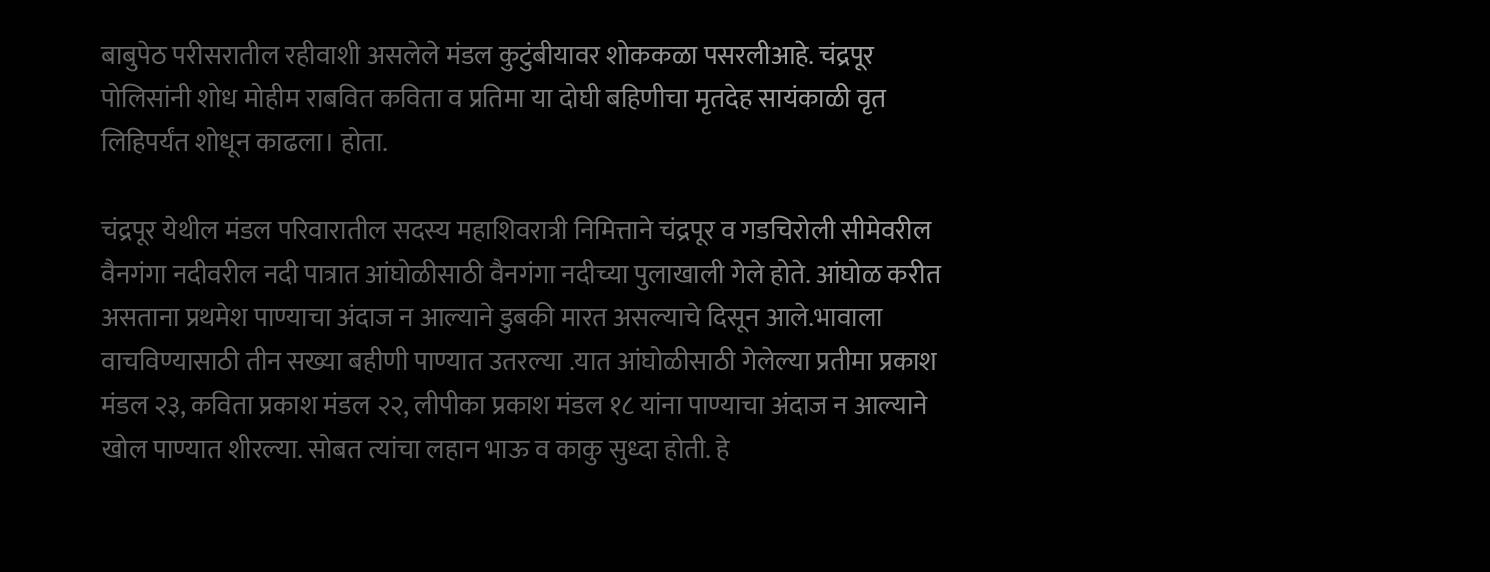बाबुपेठ परीसरातील रहीवाशी असलेले मंडल कुटुंबीयावर शोककळा पसरलीआहे. चंद्रपूर पोलिसांनी शोध मोहीम राबवित कविता व प्रतिमा या दोघी बहिणीचा मृतदेह सायंकाळी वृत लिहिपर्यंत शोधून काढला। होता.

चंद्रपूर येथील मंडल परिवारातील सदस्य महाशिवरात्री निमित्ताने चंद्रपूर व गडचिरोली सीमेवरील वैनगंगा नदीवरील नदी पात्रात आंघोळीसाठी वैनगंगा नदीच्या पुलाखाली गेले होते. आंघोळ करीत असताना प्रथमेश पाण्याचा अंदाज न आल्याने डुबकी मारत असल्याचे दिसून आले.भावाला वाचविण्यासाठी तीन सख्या बहीणी पाण्यात उतरल्या .यात आंघोळीसाठी गेलेल्या प्रतीमा प्रकाश मंडल २३, कविता प्रकाश मंडल २२, लीपीका प्रकाश मंडल १८ यांना पाण्याचा अंदाज न आल्याने खोल पाण्यात शीरल्या. सोबत त्यांचा लहान भाऊ व काकु सुध्दा होती. हे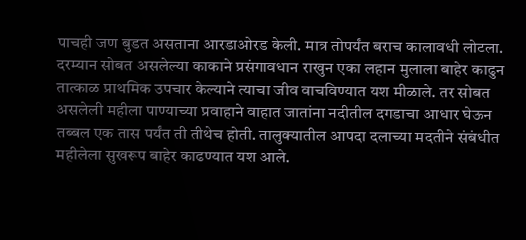पाचही जण बुडत असताना आरडाओरड केली. मात्र तोपर्यंत बराच कालावधी लोटला. दरम्यान सोबत असलेल्या काकाने प्रसंगावधान राखुन एका लहान मुलाला बाहेर काढुन तात्काळ प्राथमिक उपचार केल्याने त्याचा जीव वाचविण्यात यश मीळाले. तर सोबत असलेली महीला पाण्याच्या प्रवाहाने वाहात जातांना नदीतील दगडाचा आधार घेऊन तब्बल एक तास पर्यंत ती तीथेच होती. तालुक्यातील आपदा दलाच्या मदतीने संबंधीत महीलेला सुखरूप बाहेर काढण्यात यश आले.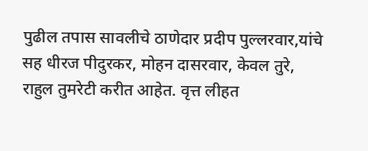पुढील तपास सावलीचे ठाणेदार प्रदीप पुल्लरवार,यांचे सह धीरज पीदुरकर, मोहन दासरवार, केवल तुरे, राहुल तुमरेटी करीत आहेत. वृत्त लीहत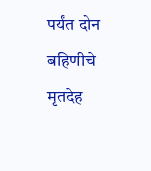पर्यंत दोन बहिणीचे मृतदेह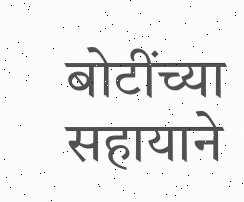बोटींच्या सहायाने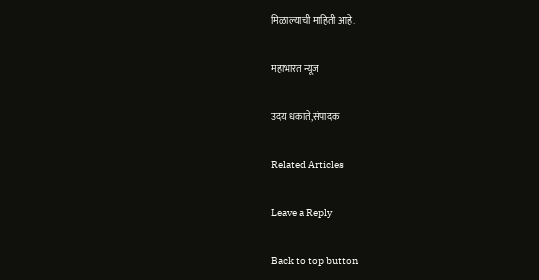मिळाल्याची माहिती आहे.

महाभारत न्यूज

उदय धकाते,संपादक

Related Articles

Leave a Reply

Back to top button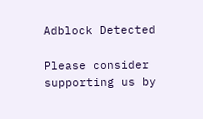Adblock Detected

Please consider supporting us by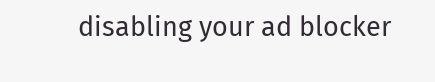disabling your ad blocker